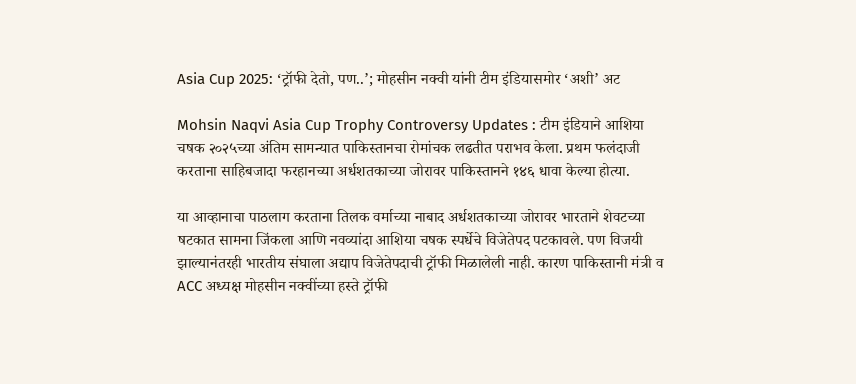Asia Cup 2025: ‘ट्रॉफी देतो, पण..’; मोहसीन नक्वी यांनी टीम इंडियासमोर ‘अशी’ अट

Mohsin Naqvi Asia Cup Trophy Controversy Updates : टीम इंडियाने आशिया चषक २०२५च्या अंतिम सामन्यात पाकिस्तानचा रोमांचक लढतीत पराभव केला. प्रथम फलंदाजी करताना साहिबजादा फरहानच्या अर्धशतकाच्या जोरावर पाकिस्तानने १४६ धावा केल्या होत्या.

या आव्हानाचा पाठलाग करताना तिलक वर्माच्या नाबाद अर्धशतकाच्या जोरावर भारताने शेवटच्या षटकात सामना जिंकला आणि नवव्यांदा आशिया चषक स्पर्धेचे विजेतेपद पटकावले. पण विजयी झाल्यानंतरही भारतीय संघाला अद्याप विजेतेपदाची ट्रॉफी मिळालेली नाही. कारण पाकिस्तानी मंत्री व ACC अध्यक्ष मोहसीन नक्वींच्या हस्ते ट्रॉफी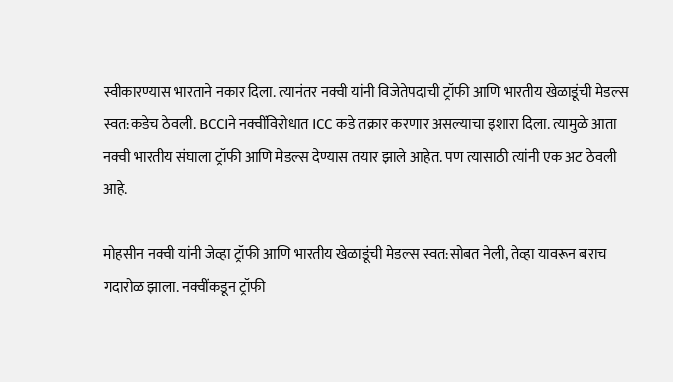स्वीकारण्यास भारताने नकार दिला. त्यानंतर नक्वी यांनी विजेतेपदाची ट्रॉफी आणि भारतीय खेळाडूंची मेडल्स स्वत:कडेच ठेवली. BCCIने नक्वींविरोधात ICC कडे तक्रार करणार असल्याचा इशारा दिला. त्यामुळे आता नक्वी भारतीय संघाला ट्रॉफी आणि मेडल्स देण्यास तयार झाले आहेत. पण त्यासाठी त्यांनी एक अट ठेवली आहे.

मोहसीन नक्वी यांनी जेव्हा ट्रॉफी आणि भारतीय खेळाडूंची मेडल्स स्वत:सोबत नेली, तेव्हा यावरून बराच गदारोळ झाला. नक्वींकडून ट्रॉफी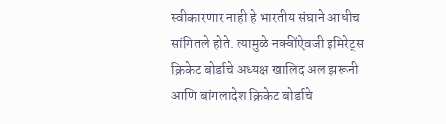स्वीकारणार नाही हे भारतीय संघाने आधीच सांगितले होते. त्यामुळे नक्वींऐवजी इमिरेट्स क्रिकेट बोर्डाचे अध्यक्ष खालिद अल झरूनी आणि बांगलादेश क्रिकेट बोर्डाचे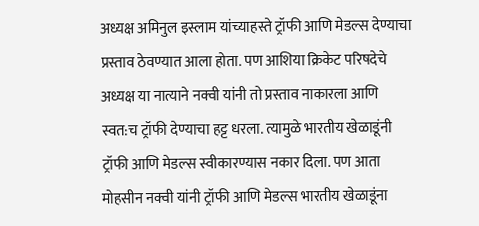अध्यक्ष अमिनुल इस्लाम यांच्याहस्ते ट्रॉफी आणि मेडल्स देण्याचा प्रस्ताव ठेवण्यात आला होता. पण आशिया क्रिकेट परिषदेचे अध्यक्ष या नात्याने नक्वी यांनी तो प्रस्ताव नाकारला आणि स्वत:च ट्रॉफी देण्याचा हट्ट धरला. त्यामुळे भारतीय खेळाडूंनी ट्रॉफी आणि मेडल्स स्वीकारण्यास नकार दिला. पण आता मोहसीन नक्वी यांनी ट्रॉफी आणि मेडल्स भारतीय खेळाडूंना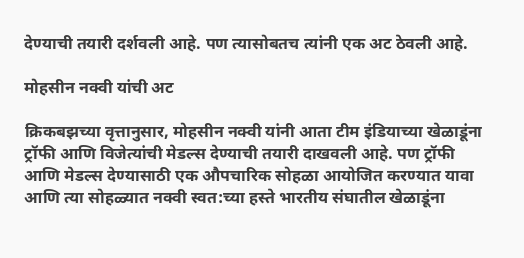देण्याची तयारी दर्शवली आहे. पण त्यासोबतच त्यांनी एक अट ठेवली आहे.

मोहसीन नक्वी यांची अट

क्रिकबझच्या वृत्तानुसार, मोहसीन नक्वी यांनी आता टीम इंडियाच्या खेळाडूंना ट्रॉफी आणि विजेत्यांची मेडल्स देण्याची तयारी दाखवली आहे. पण ट्रॉफी आणि मेडल्स देण्यासाठी एक औपचारिक सोहळा आयोजित करण्यात यावा आणि त्या सोहळ्यात नक्वी स्वत:च्या हस्ते भारतीय संघातील खेळाडूंना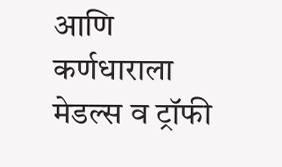आणि कर्णधाराला मेडल्स व ट्रॉफी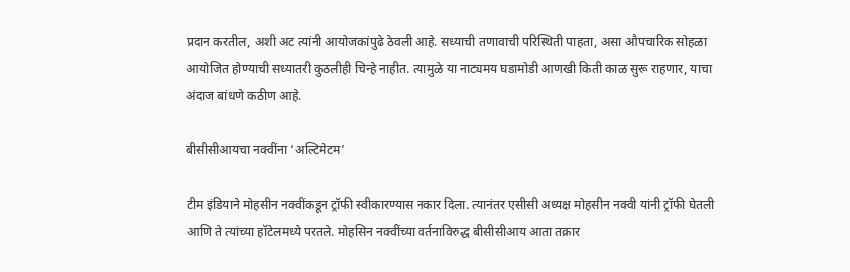प्रदान करतील, अशी अट त्यांनी आयोजकांपुढे ठेवली आहे. सध्याची तणावाची परिस्थिती पाहता, असा औपचारिक सोहळा आयोजित होण्याची सध्यातरी कुठलीही चिन्हे नाहीत. त्यामुळे या नाट्यमय घडामोडी आणखी किती काळ सुरू राहणार, याचा अंदाज बांधणे कठीण आहे.

बीसीसीआयचा नक्वींना ‘अल्टिमेटम’

टीम इंडियाने मोहसीन नक्वींकडून ट्रॉफी स्वीकारण्यास नकार दिला. त्यानंतर एसीसी अध्यक्ष मोहसीन नक्वी यांनी ट्रॉफी घेतली आणि ते त्यांच्या हॉटेलमध्ये परतले. मोहसिन नक्वींच्या वर्तनाविरुद्ध बीसीसीआय आता तक्रार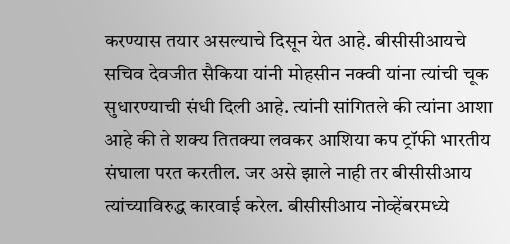करण्यास तयार असल्याचे दिसून येत आहे. बीसीसीआयचे सचिव देवजीत सैकिया यांनी मोहसीन नक्वी यांना त्यांची चूक सुधारण्याची संधी दिली आहे. त्यांनी सांगितले की त्यांना आशा आहे की ते शक्य तितक्या लवकर आशिया कप ट्रॉफी भारतीय संघाला परत करतील. जर असे झाले नाही तर बीसीसीआय त्यांच्याविरुद्ध कारवाई करेल. बीसीसीआय नोव्हेंबरमध्ये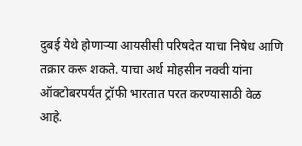दुबई येथे होणाऱ्या आयसीसी परिषदेत याचा निषेध आणि तक्रार करू शकते. याचा अर्थ मोहसीन नक्वी यांना ऑक्टोबरपर्यंत ट्रॉफी भारतात परत करण्यासाठी वेळ आहे.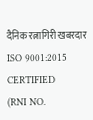दैनिक रत्नागिरी खबरदार
ISO 9001:2015 CERTIFIED
(RNI NO.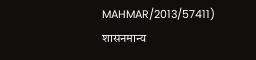MAHMAR/2013/57411)
शासनमान्य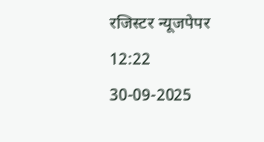रजिस्टर न्यूजपेपर
12:22 30-09-2025